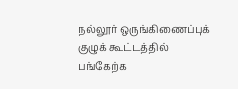நல்லூர் ஒருங்கிணைப்புக் குழுக் கூட்டத்தில் பங்கேற்க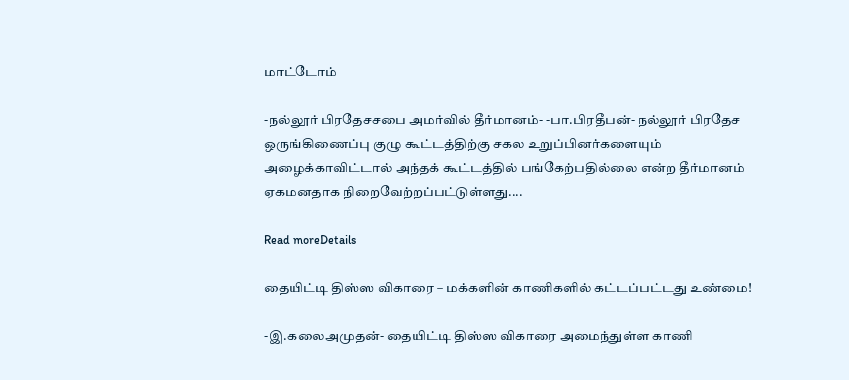மாட்டோம்

-நல்லூர் பிரதேசசபை அமர்வில் தீர்மானம்- -பா.பிரதீபன்- நல்லூர் பிரதேச ஒருங்கிணைப்பு குழு கூட்டத்திற்கு சகல உறுப்பினர்களையும் அழைக்காவிட்டால் அந்தக் கூட்டத்தில் பங்கேற்பதில்லை என்ற தீர்மானம் ஏகமனதாக நிறைவேற்றப்பட்டுள்ளது....

Read moreDetails

தையிட்டி திஸ்ஸ விகாரை – மக்களின் காணிகளில் கட்டப்பட்டது உண்மை!

-இ.கலைஅமுதன்- தையிட்டி திஸ்ஸ விகாரை அமைந்துள்ள காணி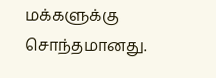மக்களுக்கு சொந்தமானது.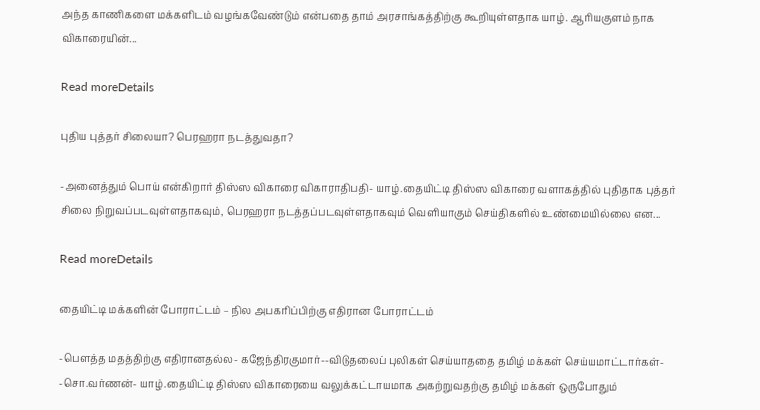அந்த காணிகளை மக்களிடம் வழங்கவேண்டும் என்பதை தாம் அரசாங்கத்திற்கு கூறியுள்ளதாக யாழ். ஆரியகுளம் நாக விகாரையின்...

Read moreDetails

புதிய புத்தர் சிலையா? பெரஹரா நடத்துவதா?

-அனைத்தும் பொய் என்கிறார் திஸ்ஸ விகாரை விகாராதிபதி- யாழ்.தையிட்டி திஸ்ஸ விகாரை வளாகத்தில் புதிதாக புத்தர் சிலை நிறுவப்படவுள்ளதாகவும், பெரஹரா நடத்தப்படவுள்ளதாகவும் வெளியாகும் செய்திகளில் உண்மையில்லை என...

Read moreDetails

தையிட்டி மக்களின் போராட்டம் – நில அபகரிப்பிற்கு எதிரான போராட்டம்

-பௌத்த மதத்திற்கு எதிரானதல்ல- கஜேந்திரகுமார்--விடுதலைப் புலிகள் செய்யாததை தமிழ் மக்கள் செய்யமாட்டார்கள்- -சொ.வர்ணன்- யாழ்.தையிட்டி திஸ்ஸ விகாரையை வலுக்கட்டாயமாக அகற்றுவதற்கு தமிழ் மக்கள் ஒருபோதும்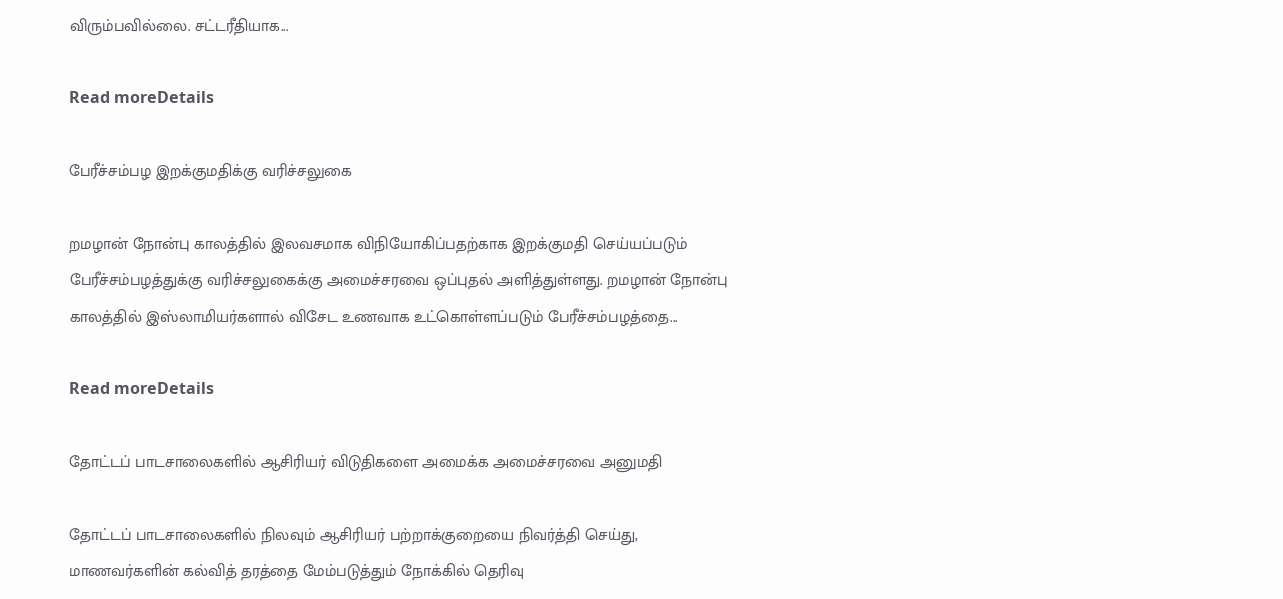விரும்பவில்லை. சட்டரீதியாக...

Read moreDetails

பேரீச்சம்பழ இறக்குமதிக்கு வரிச்சலுகை

றமழான் நோன்பு காலத்தில் இலவசமாக விநியோகிப்பதற்காக இறக்குமதி செய்யப்படும் பேரீச்சம்பழத்துக்கு வரிச்சலுகைக்கு அமைச்சரவை ஒப்புதல் அளித்துள்ளது. றமழான் நோன்பு காலத்தில் இஸ்லாமியர்களால் விசேட உணவாக உட்கொள்ளப்படும் பேரீச்சம்பழத்தை...

Read moreDetails

தோட்டப் பாடசாலைகளில் ஆசிரியர் விடுதிகளை அமைக்க அமைச்சரவை அனுமதி

தோட்டப் பாடசாலைகளில் நிலவும் ஆசிரியர் பற்றாக்குறையை நிவர்த்தி செய்து, மாணவர்களின் கல்வித் தரத்தை மேம்படுத்தும் நோக்கில் தெரிவு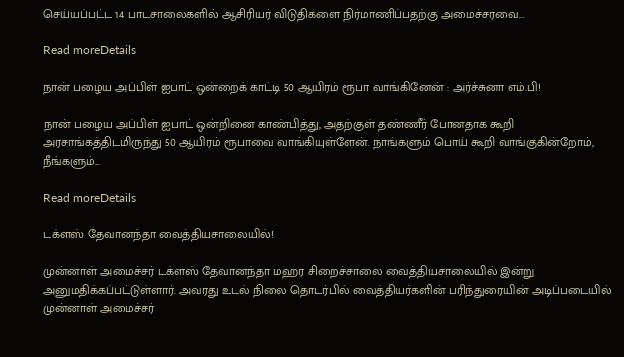செய்யப்பட்ட 14 பாடசாலைகளில் ஆசிரியர் விடுதிகளை நிர்மாணிப்பதற்கு அமைச்சரவை...

Read moreDetails

நான் பழைய அப்பிள் ஐபாட் ஒன்றைக் காட்டி 50 ஆயிரம் ரூபா வாங்கினேன் : அர்ச்சுனா எம்.பி!

நான் பழைய அப்பிள் ஐபாட் ஒன்றினை காண்பித்து, அதற்குள் தண்ணீர் போனதாக கூறி அரசாங்கத்திடமிருந்து 50 ஆயிரம் ரூபாவை வாங்கியுள்ளேன். நாங்களும் பொய் கூறி வாங்குகின்றோம், நீங்களும்...

Read moreDetails

டக்ளஸ் தேவானந்தா வைத்தியசாலையில்!

முன்னாள் அமைச்சர் டக்ளஸ் தேவானந்தா மஹர சிறைச்சாலை வைத்தியசாலையில் இன்று அனுமதிக்கப்பட்டுள்ளார். அவரது உடல் நிலை தொடர்பில் வைத்தியர்களின் பரிந்துரையின் அடிப்படையில் முன்னாள் அமைச்சர்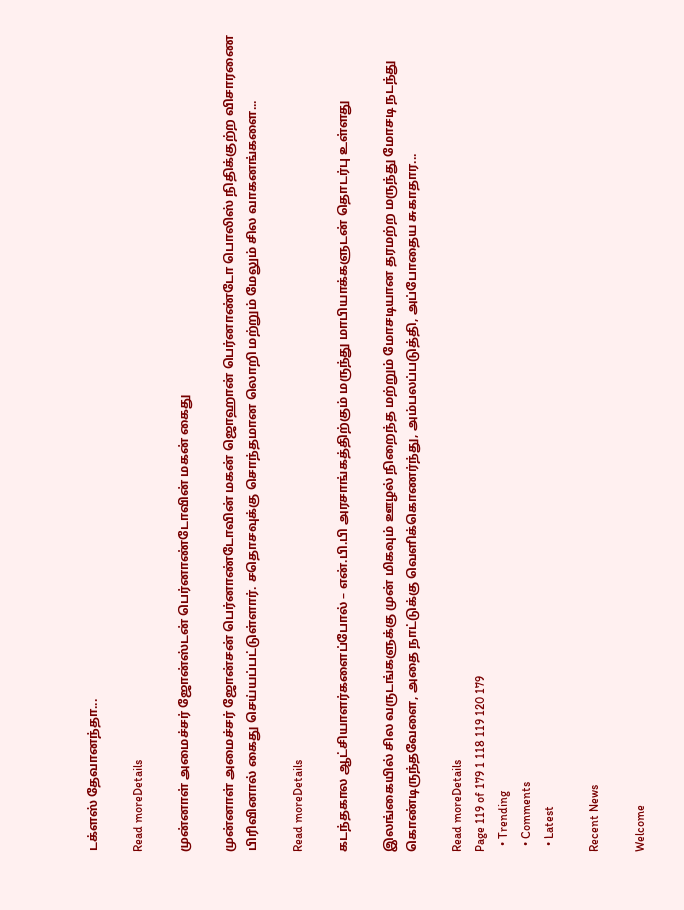டக்ளஸ் தேவானந்தா...

Read moreDetails

முன்னாள் அமைச்சர் ஜோன்ஸ்டன் பெர்னாண்டோவின் மகன் கைது

முன்னாள் அமைச்சர் ஜோன்சன் பெர்னாண்டோவின் மகன் ஜொஹான் பெர்னாண்டோ பொலிஸ் நிதிக்குற்ற விசாரணை பிரிவினால் கைது செய்யப்பட்டுள்ளார். சதொசவுக்கு சொந்தமான லொறி மற்றும் மேலும் சில வாகனங்களை...

Read moreDetails

கடந்தகால ஆட்சியாளர்களைப்போல் – என்.பி.பி அரசாங்கத்திற்கும் மருந்து மாபியாக்களுடன் தொடர்பு உள்ளது

இலங்கையில் சில வருடங்களுக்கு முன் மிகவும் ஊழல் நிறைந்த மற்றும் மோசடியான தரமற்ற மருந்து மோசடி நடந்து கொண்டிருந்தவேளை, அதை நாட்டுக்கு வெளிக்கொணர்ந்து, அம்பலப்படுத்தி, அப்போதைய சுகாதார...

Read moreDetails
Page 119 of 179 1 118 119 120 179
  • Trending
  • Comments
  • Latest

Recent News

Welcome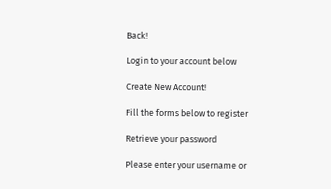Back!

Login to your account below

Create New Account!

Fill the forms below to register

Retrieve your password

Please enter your username or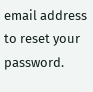email address to reset your password.